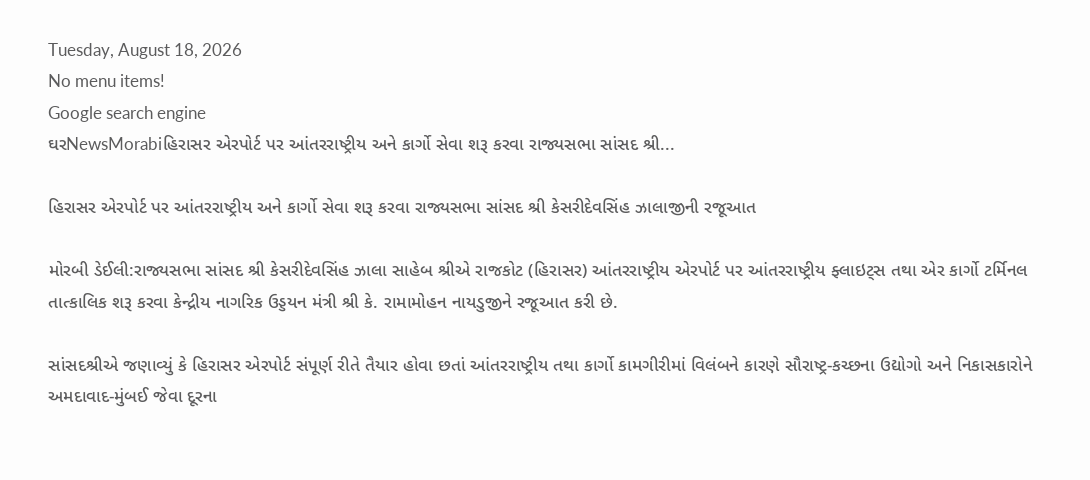Tuesday, August 18, 2026
No menu items!
Google search engine
ઘરNewsMorabiહિરાસર એરપોર્ટ પર આંતરરાષ્ટ્રીય અને કાર્ગો સેવા શરૂ કરવા રાજ્યસભા સાંસદ શ્રી...

હિરાસર એરપોર્ટ પર આંતરરાષ્ટ્રીય અને કાર્ગો સેવા શરૂ કરવા રાજ્યસભા સાંસદ શ્રી કેસરીદેવસિંહ ઝાલાજીની રજૂઆત

મોરબી ડેઈલી:રાજ્યસભા સાંસદ શ્રી કેસરીદેવસિંહ ઝાલા સાહેબ શ્રીએ રાજકોટ (હિરાસર) આંતરરાષ્ટ્રીય એરપોર્ટ પર આંતરરાષ્ટ્રીય ફ્લાઇટ્સ તથા એર કાર્ગો ટર્મિનલ તાત્કાલિક શરૂ કરવા કેન્દ્રીય નાગરિક ઉડ્ડયન મંત્રી શ્રી કે. રામામોહન નાયડુજીને રજૂઆત કરી છે.

સાંસદશ્રીએ જણાવ્યું કે હિરાસર એરપોર્ટ સંપૂર્ણ રીતે તૈયાર હોવા છતાં આંતરરાષ્ટ્રીય તથા કાર્ગો કામગીરીમાં વિલંબને કારણે સૌરાષ્ટ્ર-કચ્છના ઉદ્યોગો અને નિકાસકારોને અમદાવાદ-મુંબઈ જેવા દૂરના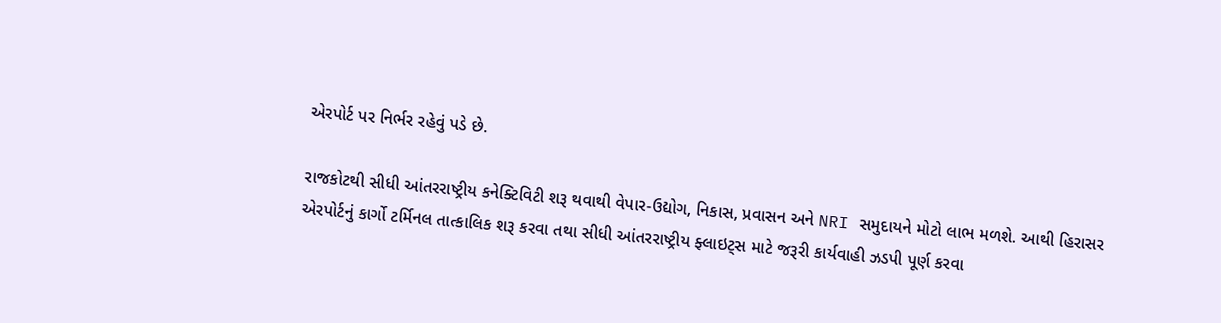એરપોર્ટ પર નિર્ભર રહેવું પડે છે.

રાજકોટથી સીધી આંતરરાષ્ટ્રીય કનેક્ટિવિટી શરૂ થવાથી વેપાર-ઉદ્યોગ, નિકાસ, પ્રવાસન અને NRI સમુદાયને મોટો લાભ મળશે. આથી હિરાસર એરપોર્ટનું કાર્ગો ટર્મિનલ તાત્કાલિક શરૂ કરવા તથા સીધી આંતરરાષ્ટ્રીય ફ્લાઇટ્સ માટે જરૂરી કાર્યવાહી ઝડપી પૂર્ણ કરવા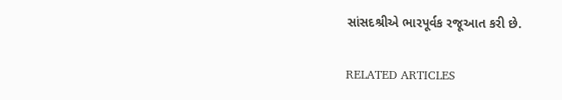સાંસદશ્રીએ ભારપૂર્વક રજૂઆત કરી છે.

RELATED ARTICLES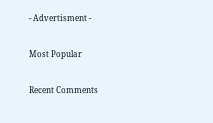- Advertisment -

Most Popular

Recent Comments